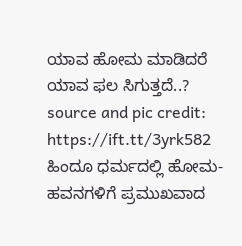ಯಾವ ಹೋಮ ಮಾಡಿದರೆ ಯಾವ ಫಲ ಸಿಗುತ್ತದೆ..?
source and pic credit: https://ift.tt/3yrk582
ಹಿಂದೂ ಧರ್ಮದಲ್ಲಿ ಹೋಮ-ಹವನಗಳಿಗೆ ಪ್ರಮುಖವಾದ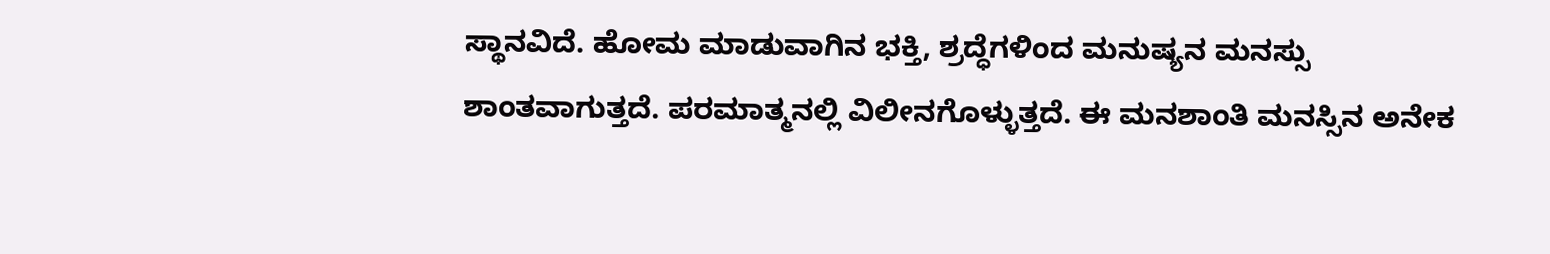ಸ್ಥಾನವಿದೆ. ಹೋಮ ಮಾಡುವಾಗಿನ ಭಕ್ತಿ, ಶ್ರದ್ಧೆಗಳಿಂದ ಮನುಷ್ಯನ ಮನಸ್ಸು ಶಾಂತವಾಗುತ್ತದೆ. ಪರಮಾತ್ಮನಲ್ಲಿ ವಿಲೀನಗೊಳ್ಳುತ್ತದೆ. ಈ ಮನಶಾಂತಿ ಮನಸ್ಸಿನ ಅನೇಕ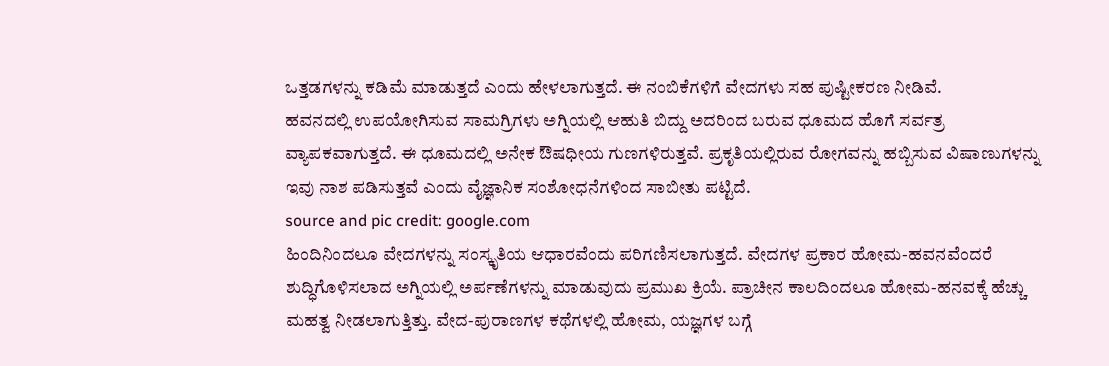ಒತ್ತಡಗಳನ್ನು ಕಡಿಮೆ ಮಾಡುತ್ತದೆ ಎಂದು ಹೇಳಲಾಗುತ್ತದೆ. ಈ ನಂಬಿಕೆಗಳಿಗೆ ವೇದಗಳು ಸಹ ಪುಷ್ಟೀಕರಣ ನೀಡಿವೆ.
ಹವನದಲ್ಲಿ ಉಪಯೋಗಿಸುವ ಸಾಮಗ್ರಿಗಳು ಅಗ್ನಿಯಲ್ಲಿ ಆಹುತಿ ಬಿದ್ದು ಅದರಿಂದ ಬರುವ ಧೂಮದ ಹೊಗೆ ಸರ್ವತ್ರ ವ್ಯಾಪಕವಾಗುತ್ತದೆ. ಈ ಧೂಮದಲ್ಲಿ ಅನೇಕ ಔಷಧೀಯ ಗುಣಗಳಿರುತ್ತವೆ. ಪ್ರಕೃತಿಯಲ್ಲಿರುವ ರೋಗವನ್ನು ಹಬ್ಬಿಸುವ ವಿಷಾಣುಗಳನ್ನು ಇವು ನಾಶ ಪಡಿಸುತ್ತವೆ ಎಂದು ವೈಜ್ಞಾನಿಕ ಸಂಶೋಧನೆಗಳಿಂದ ಸಾಬೀತು ಪಟ್ಟಿದೆ.
source and pic credit: google.com
ಹಿಂದಿನಿಂದಲೂ ವೇದಗಳನ್ನು ಸಂಸ್ಕೃತಿಯ ಆಧಾರವೆಂದು ಪರಿಗಣಿಸಲಾಗುತ್ತದೆ. ವೇದಗಳ ಪ್ರಕಾರ ಹೋಮ-ಹವನವೆಂದರೆ ಶುದ್ಧಿಗೊಳಿಸಲಾದ ಅಗ್ನಿಯಲ್ಲಿ ಅರ್ಪಣೆಗಳನ್ನು ಮಾಡುವುದು ಪ್ರಮುಖ ಕ್ರಿಯೆ. ಪ್ರಾಚೀನ ಕಾಲದಿಂದಲೂ ಹೋಮ-ಹನವಕ್ಕೆ ಹೆಚ್ಚು ಮಹತ್ವ ನೀಡಲಾಗುತ್ತಿತ್ತು. ವೇದ-ಪುರಾಣಗಳ ಕಥೆಗಳಲ್ಲಿ ಹೋಮ, ಯಜ್ಞಗಳ ಬಗ್ಗೆ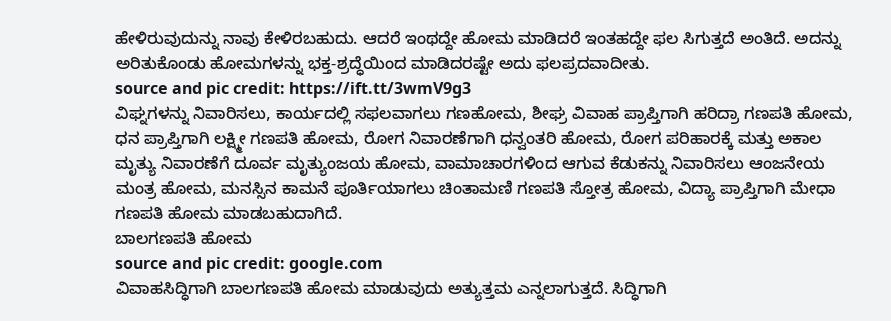ಹೇಳಿರುವುದುನ್ನು ನಾವು ಕೇಳಿರಬಹುದು. ಆದರೆ ಇಂಥದ್ದೇ ಹೋಮ ಮಾಡಿದರೆ ಇಂತಹದ್ದೇ ಫಲ ಸಿಗುತ್ತದೆ ಅಂತಿದೆ. ಅದನ್ನು ಅರಿತುಕೊಂಡು ಹೋಮಗಳನ್ನು ಭಕ್ತ-ಶ್ರದ್ಧೆಯಿಂದ ಮಾಡಿದರಷ್ಟೇ ಅದು ಫಲಪ್ರದವಾದೀತು.
source and pic credit: https://ift.tt/3wmV9g3
ವಿಘ್ನಗಳನ್ನು ನಿವಾರಿಸಲು, ಕಾರ್ಯದಲ್ಲಿ ಸಫಲವಾಗಲು ಗಣಹೋಮ, ಶೀಘ್ರ ವಿವಾಹ ಪ್ರಾಪ್ತಿಗಾಗಿ ಹರಿದ್ರಾ ಗಣಪತಿ ಹೋಮ, ಧನ ಪ್ರಾಪ್ತಿಗಾಗಿ ಲಕ್ಷ್ಮೀ ಗಣಪತಿ ಹೋಮ, ರೋಗ ನಿವಾರಣೆಗಾಗಿ ಧನ್ವಂತರಿ ಹೋಮ, ರೋಗ ಪರಿಹಾರಕ್ಕೆ ಮತ್ತು ಅಕಾಲ ಮೃತ್ಯು ನಿವಾರಣೆಗೆ ದೂರ್ವ ಮೃತ್ಯುಂಜಯ ಹೋಮ, ವಾಮಾಚಾರಗಳಿಂದ ಆಗುವ ಕೆಡುಕನ್ನು ನಿವಾರಿಸಲು ಆಂಜನೇಯ ಮಂತ್ರ ಹೋಮ, ಮನಸ್ಸಿನ ಕಾಮನೆ ಪೂರ್ತಿಯಾಗಲು ಚಿಂತಾಮಣಿ ಗಣಪತಿ ಸ್ತೋತ್ರ ಹೋಮ, ವಿದ್ಯಾ ಪ್ರಾಪ್ತಿಗಾಗಿ ಮೇಧಾ ಗಣಪತಿ ಹೋಮ ಮಾಡಬಹುದಾಗಿದೆ.
ಬಾಲಗಣಪತಿ ಹೋಮ
source and pic credit: google.com
ವಿವಾಹಸಿದ್ಧಿಗಾಗಿ ಬಾಲಗಣಪತಿ ಹೋಮ ಮಾಡುವುದು ಅತ್ಯುತ್ತಮ ಎನ್ನಲಾಗುತ್ತದೆ. ಸಿದ್ಧಿಗಾಗಿ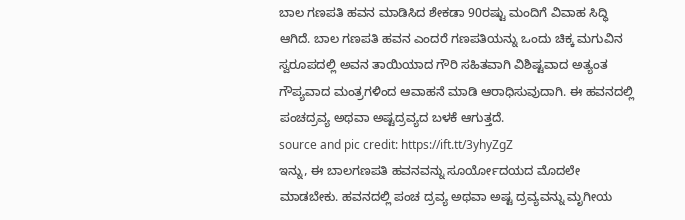ಬಾಲ ಗಣಪತಿ ಹವನ ಮಾಡಿಸಿದ ಶೇಕಡಾ 90ರಷ್ಟು ಮಂದಿಗೆ ವಿವಾಹ ಸಿದ್ಧಿ ಆಗಿದೆ. ಬಾಲ ಗಣಪತಿ ಹವನ ಎಂದರೆ ಗಣಪತಿಯನ್ನು ಒಂದು ಚಿಕ್ಕ ಮಗುವಿನ ಸ್ವರೂಪದಲ್ಲಿ ಅವನ ತಾಯಿಯಾದ ಗೌರಿ ಸಹಿತವಾಗಿ ವಿಶಿಷ್ಟವಾದ ಅತ್ಯಂತ ಗೌಪ್ಯವಾದ ಮಂತ್ರಗಳಿಂದ ಆವಾಹನೆ ಮಾಡಿ ಆರಾಧಿಸುವುದಾಗಿ. ಈ ಹವನದಲ್ಲಿ ಪಂಚದ್ರವ್ಯ ಅಥವಾ ಅಷ್ಟದ್ರವ್ಯದ ಬಳಕೆ ಆಗುತ್ತದೆ.
source and pic credit: https://ift.tt/3yhyZgZ
ಇನ್ನು, ಈ ಬಾಲಗಣಪತಿ ಹವನವನ್ನು ಸೂರ್ಯೋದಯದ ಮೊದಲೇ ಮಾಡಬೇಕು. ಹವನದಲ್ಲಿ ಪಂಚ ದ್ರವ್ಯ ಅಥವಾ ಅಷ್ಟ ದ್ರವ್ಯವನ್ನು ಮೃಗೀಯ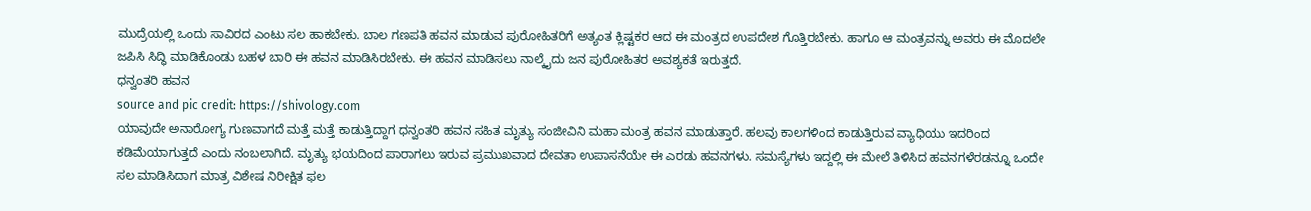ಮುದ್ರೆಯಲ್ಲಿ ಒಂದು ಸಾವಿರದ ಎಂಟು ಸಲ ಹಾಕಬೇಕು. ಬಾಲ ಗಣಪತಿ ಹವನ ಮಾಡುವ ಪುರೋಹಿತರಿಗೆ ಅತ್ಯಂತ ಕ್ಲಿಷ್ಟಕರ ಆದ ಈ ಮಂತ್ರದ ಉಪದೇಶ ಗೊತ್ತಿರಬೇಕು. ಹಾಗೂ ಆ ಮಂತ್ರವನ್ನು ಅವರು ಈ ಮೊದಲೇ ಜಪಿಸಿ ಸಿದ್ಧಿ ಮಾಡಿಕೊಂಡು ಬಹಳ ಬಾರಿ ಈ ಹವನ ಮಾಡಿಸಿರಬೇಕು. ಈ ಹವನ ಮಾಡಿಸಲು ನಾಲ್ಕೈದು ಜನ ಪುರೋಹಿತರ ಅವಶ್ಯಕತೆ ಇರುತ್ತದೆ.
ಧನ್ವಂತರಿ ಹವನ
source and pic credit: https://shivology.com
ಯಾವುದೇ ಅನಾರೋಗ್ಯ ಗುಣವಾಗದೆ ಮತ್ತೆ ಮತ್ತೆ ಕಾಡುತ್ತಿದ್ದಾಗ ಧನ್ವಂತರಿ ಹವನ ಸಹಿತ ಮೃತ್ಯು ಸಂಜೀವಿನಿ ಮಹಾ ಮಂತ್ರ ಹವನ ಮಾಡುತ್ತಾರೆ. ಹಲವು ಕಾಲಗಳಿಂದ ಕಾಡುತ್ತಿರುವ ವ್ಯಾಧಿಯು ಇದರಿಂದ ಕಡಿಮೆಯಾಗುತ್ತದೆ ಎಂದು ನಂಬಲಾಗಿದೆ. ಮೃತ್ಯು ಭಯದಿಂದ ಪಾರಾಗಲು ಇರುವ ಪ್ರಮುಖವಾದ ದೇವತಾ ಉಪಾಸನೆಯೇ ಈ ಎರಡು ಹವನಗಳು. ಸಮಸ್ಯೆಗಳು ಇದ್ದಲ್ಲಿ ಈ ಮೇಲೆ ತಿಳಿಸಿದ ಹವನಗಳೆರಡನ್ನೂ ಒಂದೇ ಸಲ ಮಾಡಿಸಿದಾಗ ಮಾತ್ರ ವಿಶೇಷ ನಿರೀಕ್ಷಿತ ಫಲ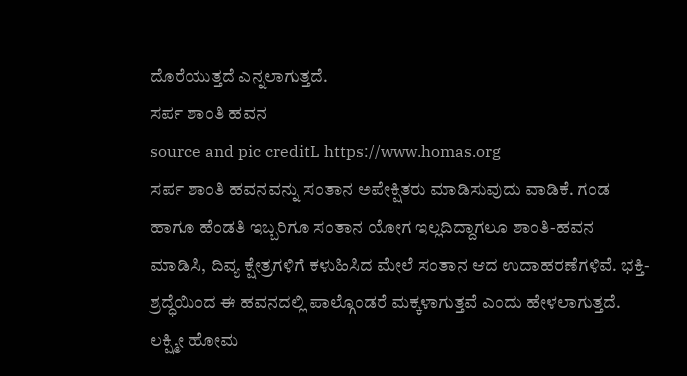ದೊರೆಯುತ್ತದೆ ಎನ್ನಲಾಗುತ್ತದೆ.
ಸರ್ಪ ಶಾಂತಿ ಹವನ
source and pic creditL https://www.homas.org
ಸರ್ಪ ಶಾಂತಿ ಹವನವನ್ನು ಸಂತಾನ ಅಪೇಕ್ಷಿತರು ಮಾಡಿಸುವುದು ವಾಡಿಕೆ. ಗಂಡ ಹಾಗೂ ಹೆಂಡತಿ ಇಬ್ಬರಿಗೂ ಸಂತಾನ ಯೋಗ ಇಲ್ಲದಿದ್ದಾಗಲೂ ಶಾಂತಿ-ಹವನ ಮಾಡಿಸಿ, ದಿವ್ಯ ಕ್ಷೇತ್ರಗಳಿಗೆ ಕಳುಹಿಸಿದ ಮೇಲೆ ಸಂತಾನ ಆದ ಉದಾಹರಣೆಗಳಿವೆ. ಭಕ್ತಿ-ಶ್ರದ್ಧೆಯಿಂದ ಈ ಹವನದಲ್ಲಿ ಪಾಲ್ಗೊಂಡರೆ ಮಕ್ಕಳಾಗುತ್ತವೆ ಎಂದು ಹೇಳಲಾಗುತ್ತದೆ.
ಲಕ್ಷ್ಮೀ ಹೋಮ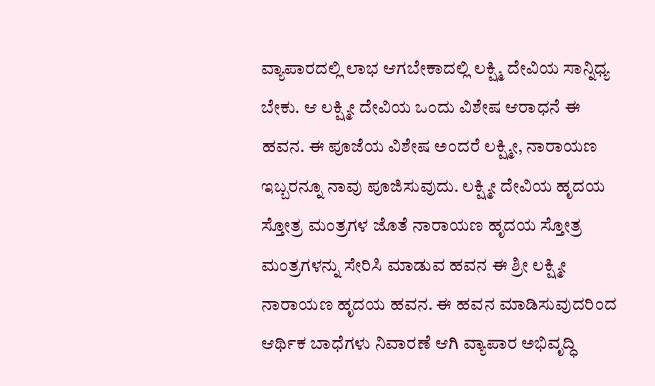ವ್ಯಾಪಾರದಲ್ಲಿ ಲಾಭ ಆಗಬೇಕಾದಲ್ಲಿ ಲಕ್ಷ್ಮಿ ದೇವಿಯ ಸಾನ್ನಿಧ್ಯ ಬೇಕು. ಆ ಲಕ್ಷ್ಮೀ ದೇವಿಯ ಒಂದು ವಿಶೇಷ ಆರಾಧನೆ ಈ ಹವನ. ಈ ಪೂಜೆಯ ವಿಶೇಷ ಅಂದರೆ ಲಕ್ಷ್ಮೀ, ನಾರಾಯಣ ಇಬ್ಬರನ್ನೂ ನಾವು ಪೂಜಿಸುವುದು. ಲಕ್ಷ್ಮೀ ದೇವಿಯ ಹೃದಯ ಸ್ತೋತ್ರ ಮಂತ್ರಗಳ ಜೊತೆ ನಾರಾಯಣ ಹೃದಯ ಸ್ತೋತ್ರ ಮಂತ್ರಗಳನ್ನು ಸೇರಿಸಿ ಮಾಡುವ ಹವನ ಈ ಶ್ರೀ ಲಕ್ಷ್ಮೀ ನಾರಾಯಣ ಹೃದಯ ಹವನ. ಈ ಹವನ ಮಾಡಿಸುವುದರಿಂದ ಆರ್ಥಿಕ ಬಾಧೆಗಳು ನಿವಾರಣೆ ಆಗಿ ವ್ಯಾಪಾರ ಅಭಿವೃದ್ಧಿ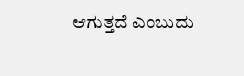ಆಗುತ್ತದೆ ಎಂಬುದು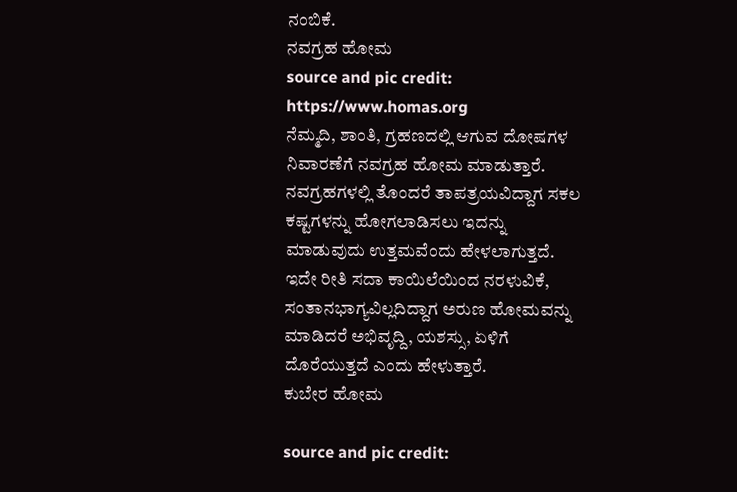ನಂಬಿಕೆ.
ನವಗ್ರಹ ಹೋಮ
source and pic credit: https://www.homas.org
ನೆಮ್ಮದಿ, ಶಾಂತಿ, ಗ್ರಹಣದಲ್ಲಿ ಆಗುವ ದೋಷಗಳ ನಿವಾರಣೆಗೆ ನವಗ್ರಹ ಹೋಮ ಮಾಡುತ್ತಾರೆ. ನವಗ್ರಹಗಳಲ್ಲಿ ತೊಂದರೆ ತಾಪತ್ರಯವಿದ್ದಾಗ ಸಕಲ ಕಷ್ಟಗಳನ್ನು ಹೋಗಲಾಡಿಸಲು ಇದನ್ನು ಮಾಡುವುದು ಉತ್ತಮವೆಂದು ಹೇಳಲಾಗುತ್ತದೆ. ಇದೇ ರೀತಿ ಸದಾ ಕಾಯಿಲೆಯಿಂದ ನರಳುವಿಕೆ, ಸಂತಾನಭಾಗ್ಯವಿಲ್ಲದಿದ್ದಾಗ ಅರುಣ ಹೋಮವನ್ನು ಮಾಡಿದರೆ ಅಭಿವೃದ್ದಿ, ಯಶಸ್ಸು, ಏಳಿಗೆ ದೊರೆಯುತ್ತದೆ ಎಂದು ಹೇಳುತ್ತಾರೆ.
ಕುಬೇರ ಹೋಮ

source and pic credit: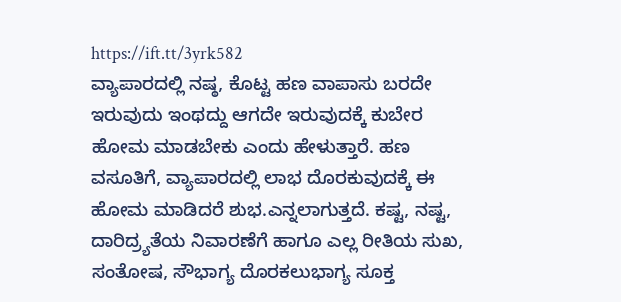https://ift.tt/3yrk582
ವ್ಯಾಪಾರದಲ್ಲಿ ನಷ್ಠ, ಕೊಟ್ಟ ಹಣ ವಾಪಾಸು ಬರದೇ ಇರುವುದು ಇಂಥದ್ದು ಆಗದೇ ಇರುವುದಕ್ಕೆ ಕುಬೇರ ಹೋಮ ಮಾಡಬೇಕು ಎಂದು ಹೇಳುತ್ತಾರೆ. ಹಣ ವಸೂತಿಗೆ, ವ್ಯಾಪಾರದಲ್ಲಿ ಲಾಭ ದೊರಕುವುದಕ್ಕೆ ಈ ಹೋಮ ಮಾಡಿದರೆ ಶುಭ.ಎನ್ನಲಾಗುತ್ತದೆ. ಕಷ್ಟ, ನಷ್ಟ, ದಾರಿದ್ರ್ಯತೆಯ ನಿವಾರಣೆಗೆ ಹಾಗೂ ಎಲ್ಲ ರೀತಿಯ ಸುಖ, ಸಂತೋಷ, ಸೌಭಾಗ್ಯ ದೊರಕಲುಭಾಗ್ಯ ಸೂಕ್ತ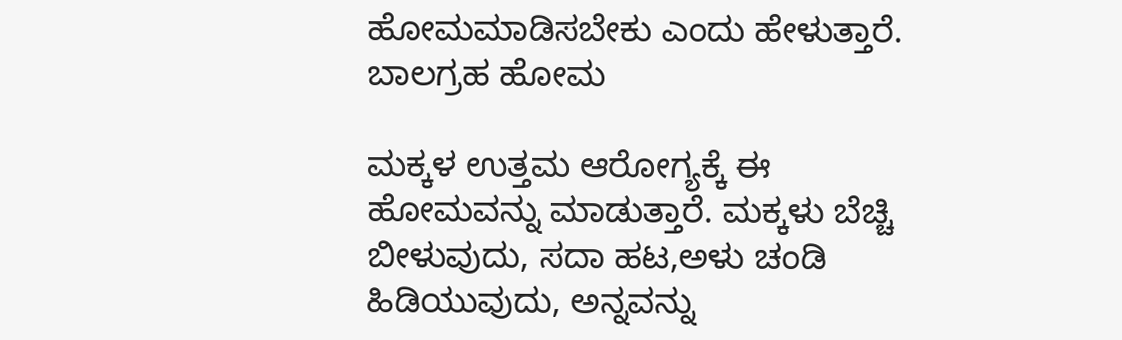ಹೋಮಮಾಡಿಸಬೇಕು ಎಂದು ಹೇಳುತ್ತಾರೆ.
ಬಾಲಗ್ರಹ ಹೋಮ

ಮಕ್ಕಳ ಉತ್ತಮ ಆರೋಗ್ಯಕ್ಕೆ ಈ ಹೋಮವನ್ನು ಮಾಡುತ್ತಾರೆ. ಮಕ್ಕಳು ಬೆಚ್ಚಿ ಬೀಳುವುದು, ಸದಾ ಹಟ,ಅಳು ಚಂಡಿ ಹಿಡಿಯುವುದು, ಅನ್ನವನ್ನು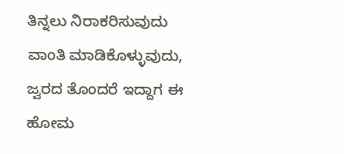ತಿನ್ನಲು ನಿರಾಕರಿಸುವುದು ವಾಂತಿ ಮಾಡಿಕೊಳ್ಳುವುದು, ಜ್ವರದ ತೊಂದರೆ ಇದ್ದಾಗ ಈ ಹೋಮ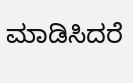ಮಾಡಿಸಿದರೆ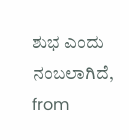ಶುಭ ಎಂದು ನಂಬಲಾಗಿದೆ,
from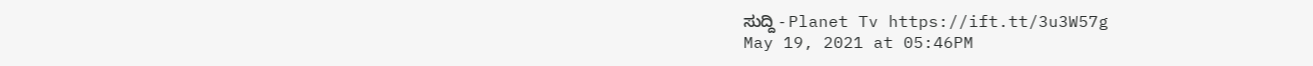ಸುದ್ದಿ - Planet Tv https://ift.tt/3u3W57g
May 19, 2021 at 05:46PM